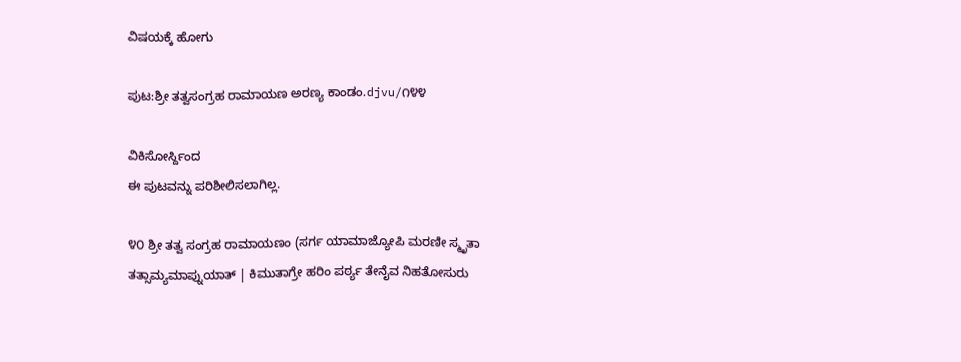ವಿಷಯಕ್ಕೆ ಹೋಗು

ಪುಟ:ಶ್ರೀ ತತ್ವಸಂಗ್ರಹ ರಾಮಾಯಣ ಅರಣ್ಯ ಕಾಂಡಂ.djvu/೧೪೪

ವಿಕಿಸೋರ್ಸ್ದಿಂದ
ಈ ಪುಟವನ್ನು ಪರಿಶೀಲಿಸಲಾಗಿಲ್ಲ.

೪೦ ಶ್ರೀ ತತ್ವ ಸಂಗ್ರಹ ರಾಮಾಯಣಂ (ಸರ್ಗ ಯಾಮಾಜ್ಯೋಪಿ ಮರಣೀ ಸ್ಮೃತಾ ತತ್ಸಾಮ್ಯಮಾಪ್ನುಯಾತ್ | ಕಿಮುತಾಗ್ರೇ ಹರಿಂ ಪರ್ಠ್ಯ ತೇನೈವ ನಿಹತೋಸುರು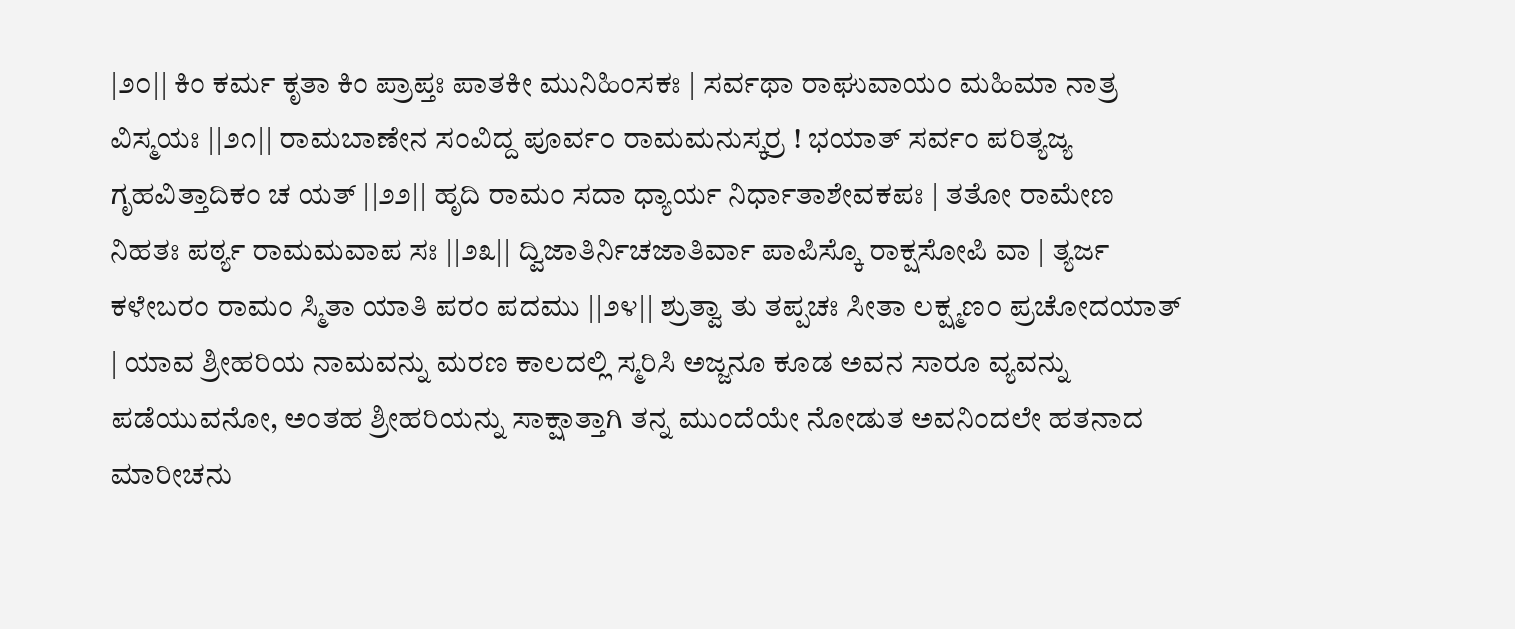|೨೦|| ಕಿಂ ಕರ್ಮ ಕೃತಾ ಕಿಂ ಪ್ರಾಪ್ತಃ ಪಾತಕೀ ಮುನಿಹಿಂಸಕಃ | ಸರ್ವಥಾ ರಾಘುವಾಯಂ ಮಹಿಮಾ ನಾತ್ರ ವಿಸ್ಮಯಃ ||೨೧|| ರಾಮಬಾಣೇನ ಸಂವಿದ್ದ ಪೂರ್ವ೦ ರಾಮಮನುಸ್ಕರ್ರ ! ಭಯಾತ್ ಸರ್ವಂ ಪರಿತ್ಯಜ್ಯ ಗೃಹವಿತ್ತಾದಿಕಂ ಚ ಯತ್ ||೨೨|| ಹೃದಿ ರಾಮಂ ಸದಾ ಧ್ಯಾರ್ಯ ನಿರ್ಧಾತಾಶೇವಕಪಃ | ತತೋ ರಾಮೇಣ ನಿಹತಃ ಪರ್ಠ್ಯ ರಾಮಮವಾಪ ಸಃ ||೨೩|| ದ್ವಿಜಾತಿರ್ನಿಚಜಾತಿರ್ವಾ ಪಾಪಿಸ್ಕೊ ರಾಕ್ಷಸೋಪಿ ವಾ | ತ್ಯರ್ಜ ಕಳೇಬರಂ ರಾಮಂ ಸ್ಮಿತಾ ಯಾತಿ ಪರಂ ಪದಮು ||೨೪|| ಶ್ರುತ್ವಾ ತು ತಪ್ಪಚಃ ಸೀತಾ ಲಕ್ಷ್ಮಣ೦ ಪ್ರಚೋದಯಾತ್ | ಯಾವ ಶ್ರೀಹರಿಯ ನಾಮವನ್ನು ಮರಣ ಕಾಲದಲ್ಲಿ ಸ್ಮರಿಸಿ ಅಜ್ಜನೂ ಕೂಡ ಅವನ ಸಾರೂ ವ್ಯವನ್ನು ಪಡೆಯುವನೋ, ಅಂತಹ ಶ್ರೀಹರಿಯನ್ನು ಸಾಕ್ಷಾತ್ತಾಗಿ ತನ್ನ ಮುಂದೆಯೇ ನೋಡುತ ಅವನಿಂದಲೇ ಹತನಾದ ಮಾರೀಚನು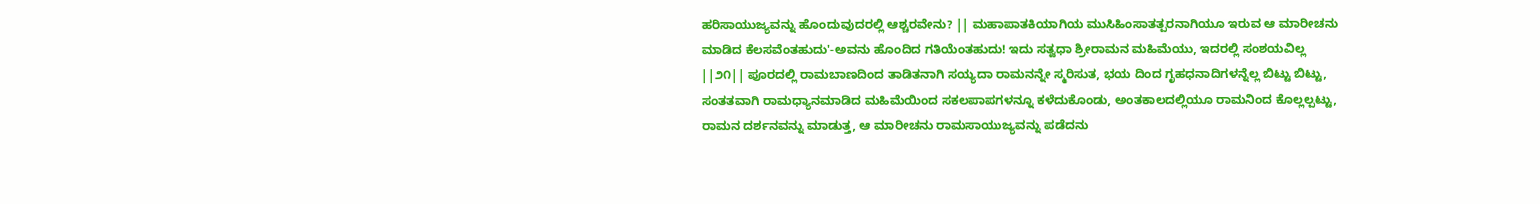ಹರಿಸಾಯುಜ್ಯವನ್ನು ಹೊಂದುವುದರಲ್ಲಿ ಆಶ್ಚರವೇನು? || ಮಹಾಪಾತಕಿಯಾಗಿಯ ಮುಸಿಹಿಂಸಾತತ್ಪರನಾಗಿಯೂ ಇರುವ ಆ ಮಾರೀಚನು ಮಾಡಿದ ಕೆಲಸವೆಂತಹುದು'-ಅವನು ಹೊಂದಿದ ಗತಿಯೆಂತಹುದು! ಇದು ಸತ್ವಧಾ ಶ್ರೀರಾಮನ ಮಹಿಮೆಯು, ಇದರಲ್ಲಿ ಸಂಶಯವಿಲ್ಲ ||೨೧|| ಪೂರದಲ್ಲಿ ರಾಮಬಾಣದಿಂದ ತಾಡಿತನಾಗಿ ಸಯ್ಯದಾ ರಾಮನನ್ನೇ ಸ್ಮರಿಸುತ, ಭಯ ದಿಂದ ಗೃಹಧನಾದಿಗಳನ್ನೆಲ್ಲ ಬಿಟ್ಟು ಬಿಟ್ಟು, ಸಂತತವಾಗಿ ರಾಮಧ್ಯಾನಮಾಡಿದ ಮಹಿಮೆಯಿಂದ ಸಕಲಪಾಪಗಳನ್ನೂ ಕಳೆದುಕೊಂಡು, ಅಂತಕಾಲದಲ್ಲಿಯೂ ರಾಮನಿಂದ ಕೊಲ್ಲಲ್ಪಟ್ಟು, ರಾಮನ ದರ್ಶನವನ್ನು ಮಾಡುತ್ತ, ಆ ಮಾರೀಚನು ರಾಮಸಾಯುಜ್ಯವನ್ನು ಪಡೆದನು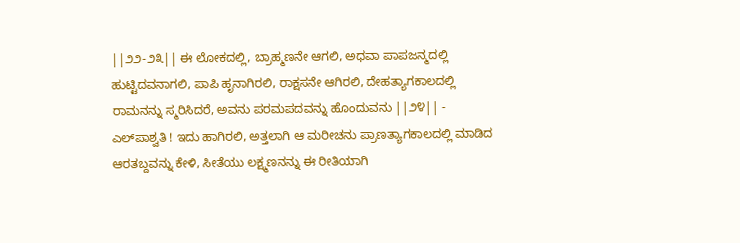||೨೨-೨೩|| ಈ ಲೋಕದಲ್ಲಿ, ಬ್ರಾಹ್ಮಣನೇ ಆಗಲಿ, ಅಧವಾ ಪಾಪಜನ್ಮದಲ್ಲಿ ಹುಟ್ಟಿದವನಾಗಲಿ, ಪಾಪಿ ಹೃನಾಗಿರಲಿ, ರಾಕ್ಷಸನೇ ಆಗಿರಲಿ, ದೇಹತ್ಯಾಗಕಾಲದಲ್ಲಿ ರಾಮನನ್ನು ಸ್ಮರಿಸಿದರೆ, ಅವನು ಪರಮಪದವನ್ನು ಹೊಂದುವನು ||೨೪|| - ಎಲ್‌ಪಾಶ್ವತಿ ! ಇದು ಹಾಗಿರಲಿ, ಅತ್ತಲಾಗಿ ಆ ಮರೀಚನು ಪ್ರಾಣತ್ಯಾಗಕಾಲದಲ್ಲಿ ಮಾಡಿದ ಆರತಬ್ದವನ್ನು ಕೇಳಿ, ಸೀತೆಯು ಲಕ್ಷ್ಮಣನನ್ನು ಈ ರೀತಿಯಾಗಿ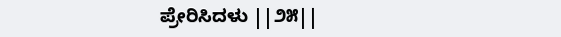ಪ್ರೇರಿಸಿದಳು ||೨೫||